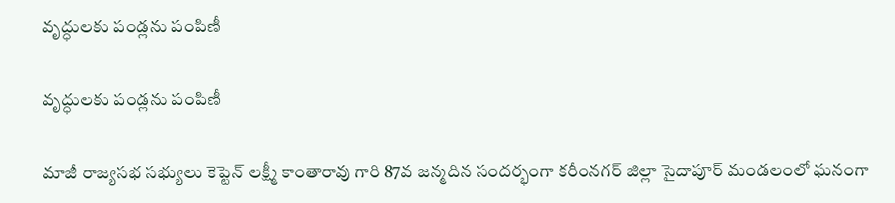వృద్ధులకు పండ్లను పంపిణీ

వృద్ధులకు పండ్లను పంపిణీ

మాజీ రాజ్యసభ సభ్యులు కెప్టెన్ లక్ష్మీ కాంతారావు గారి 87వ జన్మదిన సందర్భంగా కరీంనగర్ జిల్లా సైదాపూర్ మండలంలో ఘనంగా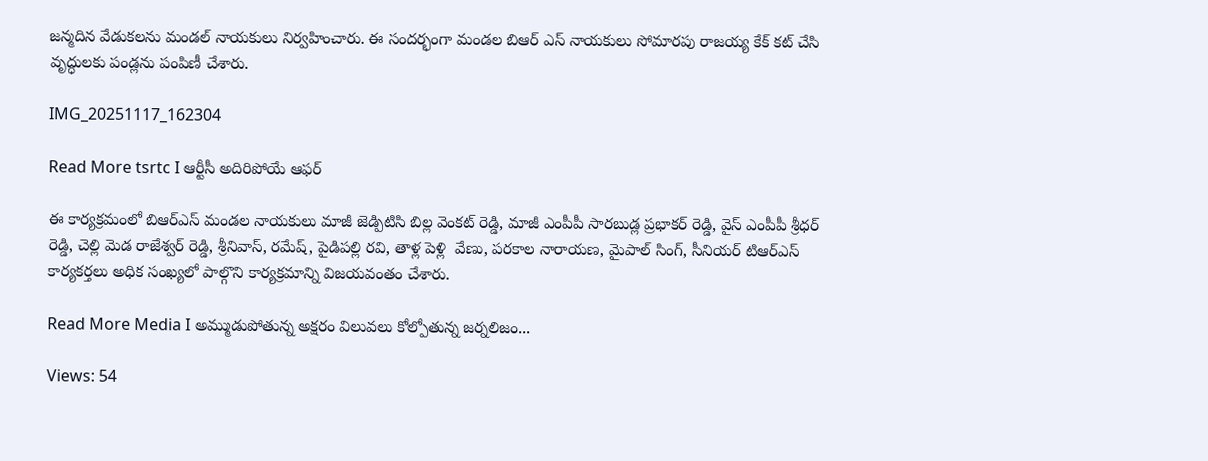జన్మదిన వేడుకలను మండల్ నాయకులు నిర్వహించారు. ఈ సందర్భంగా మండల బిఆర్ ఎస్ నాయకులు సోమారపు రాజయ్య కేక్ కట్ చేసి వృద్ధులకు పండ్లను పంపిణీ చేశారు.

IMG_20251117_162304

Read More tsrtc I ఆర్టీసీ అదిరిపోయే ఆఫర్

ఈ కార్యక్రమంలో బిఆర్ఎస్ మండల నాయకులు మాజీ జెడ్పిటిసి బిల్ల వెంకట్ రెడ్డి, మాజీ ఎంపీపీ సారబుడ్ల ప్రభాకర్ రెడ్డి, వైస్ ఎంపీపీ శ్రీధర్ రెడ్డి, చెల్లి మెడ రాజేశ్వర్ రెడ్డి, శ్రీనివాస్, రమేష్, పైడిపల్లి రవి, తాళ్ల పెళ్లి  వేణు, పరకాల నారాయణ, మైపాల్ సింగ్, సీనియర్ టిఆర్ఎస్ కార్యకర్తలు అధిక సంఖ్యలో పాల్గొని కార్యక్రమాన్ని విజయవంతం చేశారు.

Read More Media I అమ్ముడుపోతున్న అక్షరం విలువలు కోల్పోతున్న జర్నలిజం...

Views: 54